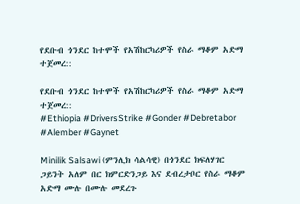የደቡብ ጎንደር ከተሞች የአሽከርካሪዎች የስራ ማቆም አድማ ተጀመረ::

የደቡብ ጎንደር ከተሞች የአሽከርካሪዎች የስራ ማቆም አድማ ተጀመረ::
#Ethiopia #DriversStrike #Gonder #Debretabor #Alember #Gaynet

Minilik Salsawi (ምንሊክ ሳልሳዊ) በጎንደር ክፍለሃገር ጋይንት አለም በር ክምርድንጋይ እና ደብረታቦር የስራ ማቆም አድማ ሙሉ በሙሉ መደረጉ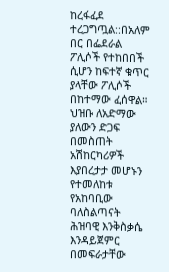ከረፋፈደ ተረጋግጧል::በአለም በር በፌደራል ፖሊሶች የተከበበች ሲሆን ከፍተኛ ቁጥር ያላቸው ፖሊሶች በከተማው ፈሰዋል። ህዝቡ ለአድማው ያለውን ድጋፍ በመስጠት አሽከርካሪዎች እያበረታታ መሆኑን የተመለከቱ የአከባቢው ባለስልጣናት ሕዝባዊ እንቅስቃሴ እንዳይጀምር በመፍራታቸው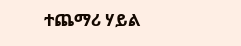ተጨማሪ ሃይል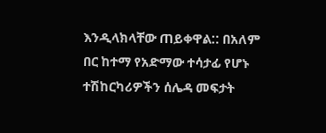እንዲላክላቸው ጠይቀዋል:: በአለም በር ከተማ የአድማው ተሳታፊ የሆኑ ተሽከርካሪዎችን ሰሌዳ መፍታት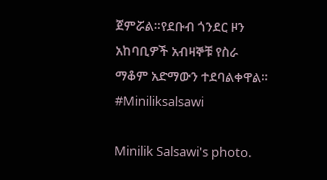ጀምሯል።የደቡብ ጎንደር ዞን አከባቢዎች አብዛኞቹ የስራ ማቆም አድማውን ተደባልቀዋል። #Miniliksalsawi

Minilik Salsawi's photo.